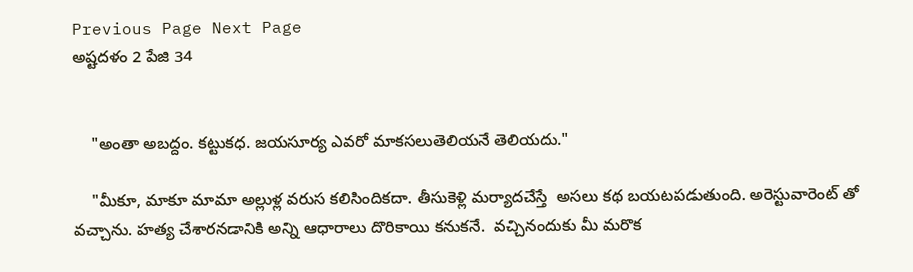Previous Page Next Page
అష్టదళం 2 పేజి 34


    "అంతా అబద్దం. కట్టుకధ. జయసూర్య ఎవరో మాకసలుతెలియనే తెలియదు."

    "మీకూ, మాకూ మామా అల్లుళ్ల వరుస కలిసిందికదా. తీసుకెళ్లి మర్యాదచేస్తే  అసలు కథ బయటపడుతుంది. అరెస్టువారెంట్ తో వచ్చాను. హత్య చేశారనడానికి అన్ని ఆధారాలు దొరికాయి కనుకనే.  వచ్చినందుకు మీ మరొక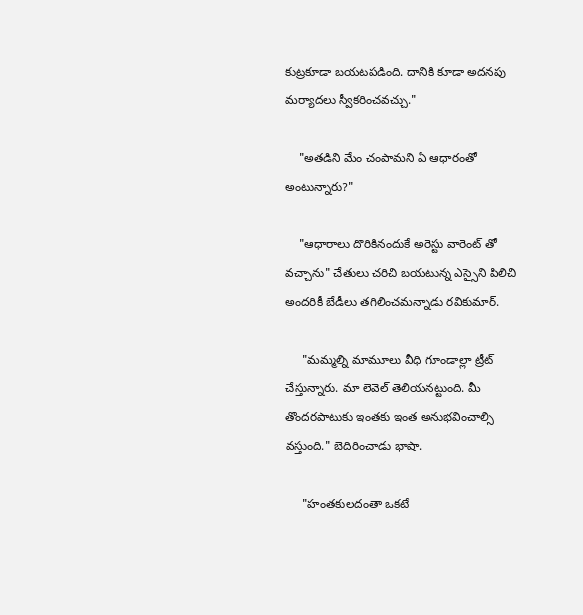కుట్రకూడా బయటపడింది. దానికి కూడా అదనపు మర్యాదలు స్వీకరించవచ్చు."

    "అతడిని మేం చంపామని ఏ ఆధారంతో అంటున్నారు?"

    "ఆధారాలు దొరికినందుకే అరెస్టు వారెంట్ తో వచ్చాను" చేతులు చరిచి బయటున్న ఎస్సైని పిలిచి అందరికీ బేడీలు తగిలించమన్నాడు రవికుమార్.

     "మమ్మల్ని మామూలు వీధి గూండాల్లా ట్రీట్ చేస్తున్నారు. మా లెవెల్ తెలియనట్టుంది. మీ తొందరపాటుకు ఇంతకు ఇంత అనుభవించాల్సి వస్తుంది." బెదిరించాడు భాషా.

     "హంతకులదంతా ఒకటే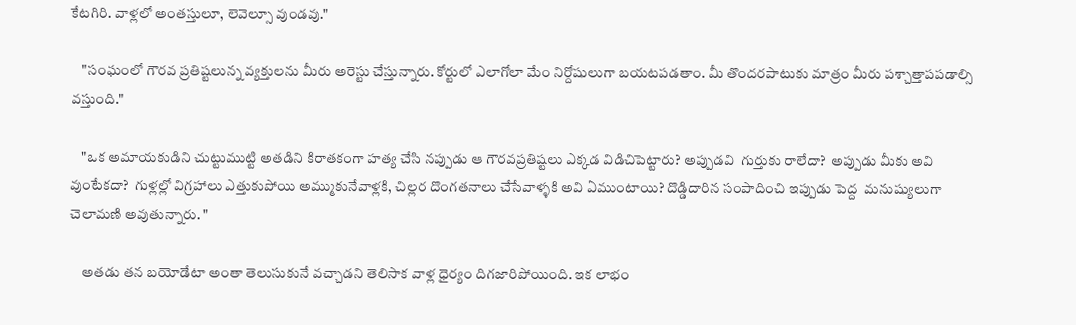కేటగిరి. వాళ్లలో అంతస్తులూ, లెవెల్సూ వుండవు."

    "సంఘంలో గౌరవ ప్రతిష్టలున్న వ్యక్తులను మీరు అరెస్టు చేస్తున్నారు. కోర్టులో ఎలాగోలా మేం నిర్దోషులుగా బయటపడతాం. మీ తొందరపాటుకు మాత్రం మీరు పశ్చాత్తాపపడాల్సి వస్తుంది."

    "ఒక అమాయకుడిని చుట్టుముట్టి అతడిని కిరాతకంగా హత్య చేసి నప్పుడు ఆ గౌరవప్రతిష్టలు ఎక్కడ విడిచిపెట్టారు? అప్పుడవి  గుర్తుకు రాలేదా?  అప్పుడు మీకు అవి వుంటేకదా?  గుళ్లల్లో విగ్రహాలు ఎత్తుకుపోయి అమ్ముకునేవాళ్లకి, చిల్లర దొంగతనాలు చేసేవాళ్ళకి అవి ఏముంటాయి? దొడ్డిదారిన సంపాదించి ఇప్పుడు పెద్ద  మనుష్యులుగా చెలామణి అవుతున్నారు. "

    అతడు తన బయోడేటా అంతా తెలుసుకునే వచ్చాడని తెలిసాక వాళ్ల ధైర్యం దిగజారిపోయింది. ఇక లాభం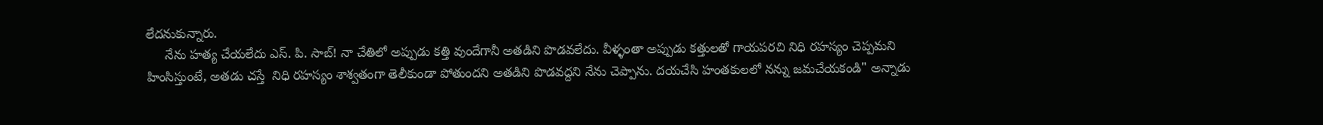లేదనుకున్నారు.
     నేను హత్య చేయలేదు ఎస్. పి. సాబ్! నా చేతిలో అప్పుడు కత్తి వుందేగానీ అతడిని పొడవలేదు. వీళ్ళంతా అప్పుడు కత్తులతో గాయపరచి నిధి రహస్యం చెప్పమని హింసిస్తుంటే, అతడు చస్తే  నిధి రహస్యం శాశ్వతంగా తెలీకుండా పోతుందని అతడిని పొడవద్దని నేను చెప్పాను. దయచేసి హంతకులలో నన్ను జమచేయకండి" అన్నాడు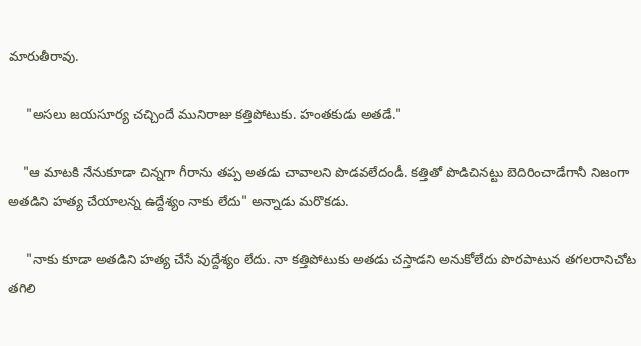మారుతీరావు.

     "అసలు జయసూర్య చచ్చిందే మునిరాజు కత్తిపోటుకు. హంతకుడు అతడే."

    "ఆ మాటకి నేనుకూడా చిన్నగా గీరాను తప్ప అతడు చావాలని పొడవలేదండీ. కత్తితో పొడిచినట్టు బెదిరించాడేగానీ నిజంగా అతడిని హత్య చేయాలన్న ఉద్దేశ్యం నాకు లేదు" అన్నాడు మరొకడు.

     "నాకు కూడా అతడిని హత్య చేసే వుద్దేశ్యం లేదు. నా కత్తిపోటుకు అతడు చస్తాడని అనుకోలేదు పొరపాటున తగలరానిచోట  తగిలి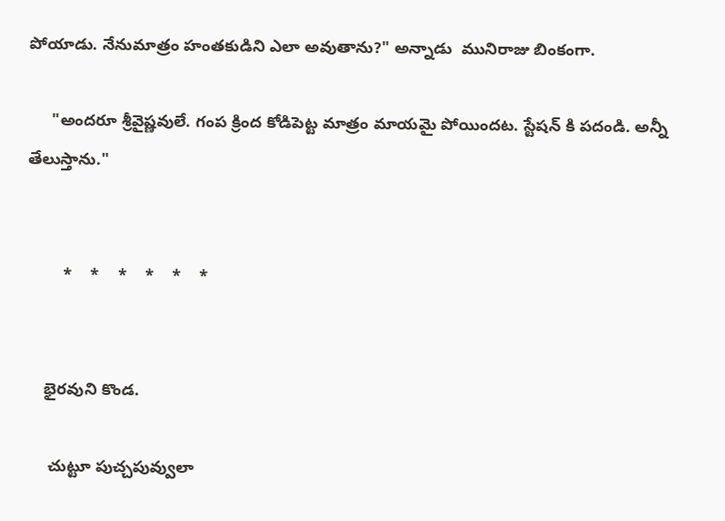పోయాడు. నేనుమాత్రం హంతకుడిని ఎలా అవుతాను?" అన్నాడు  మునిరాజు బింకంగా.

     "అందరూ శ్రీవైష్ణవులే. గంప క్రింద కోడిపెట్ట మాత్రం మాయమై పోయిందట. స్టేషన్ కి పదండి. అన్నీ తేలుస్తాను."


        *    *    *    *    *    *


    భైరవుని కొండ.

     చుట్టూ పుచ్చపువ్వులా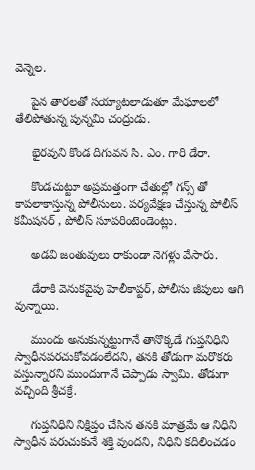వెన్నెల.

     పైన తారలతో సయ్యాటలాడుతూ మేఘాలలో తేలిపోతున్న పున్నమి చంద్రుడు.

     భైరవుని కొండ దిగువన సి. ఎం. గారి డేరా.

     కొండచుట్టూ అప్రమత్తంగా చేతుల్లో గన్స్ తో కాపలాకాస్తున్న పోలీసులు. పర్యవేక్షణ చేస్తున్న పోలీస్ కమీషనర్ , పోలీస్ సూపరింటెండెంట్లు.

     అడవి జంతువులు రాకుండా నెగళ్లు వేసారు.

     డేరాకి వెనుకవైపు హెలీకాప్టర్, పోలీసు జీపులు ఆగి వున్నాయి.

     ముందు అనుకున్నట్టుగానే తానొక్కడే గుప్తనిధిని  స్వాధీనపరచుకోవడంలేదని, తనకి తోడుగా మరొకరు  వస్తున్నారని ముందుగానే చెప్పాడు స్వామి. తోడుగా వచ్చింది శ్రీచక్రే.

     గుప్తనిధిని నిక్షిప్తం చేసిన తనకి మాత్రమే ఆ నిధిని స్వాధీన పరుచుకునే శక్తి వుందని, నిధిని కదిలించడం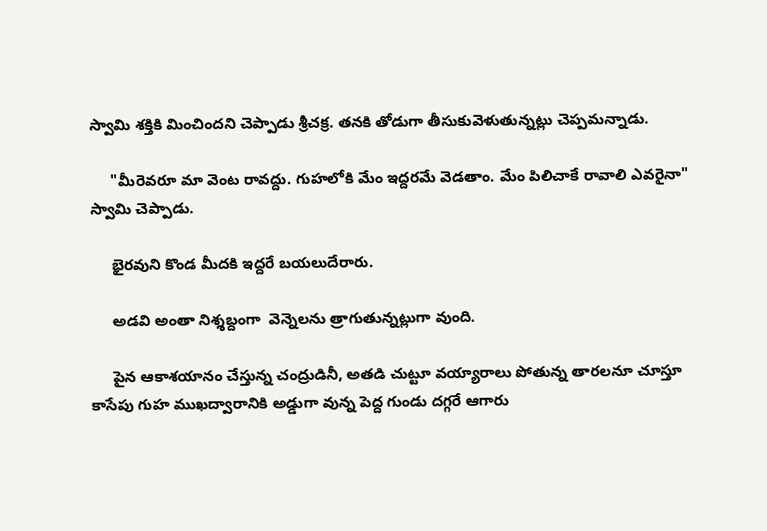స్వామి శక్తికి మించిందని చెప్పాడు శ్రీచక్ర. తనకి తోడుగా తీసుకువెళుతున్నట్లు చెప్పమన్నాడు.

     "మీరెవరూ మా వెంట రావద్దు. గుహలోకి మేం ఇద్దరమే వెడతాం. మేం పిలిచాకే రావాలి ఎవరైనా"  స్వామి చెప్పాడు.

     భైరవుని కొండ మీదకి ఇద్దరే బయలుదేరారు.

     అడవి అంతా నిశ్శబ్దంగా  వెన్నెలను త్రాగుతున్నట్లుగా వుంది.

     పైన ఆకాశయానం చేస్తున్న చంద్రుడినీ, అతడి చుట్టూ వయ్యారాలు పోతున్న తారలనూ చూస్తూ కాసేపు గుహ ముఖద్వారానికి అడ్డుగా వున్న పెద్ద గుండు దగ్గరే ఆగారు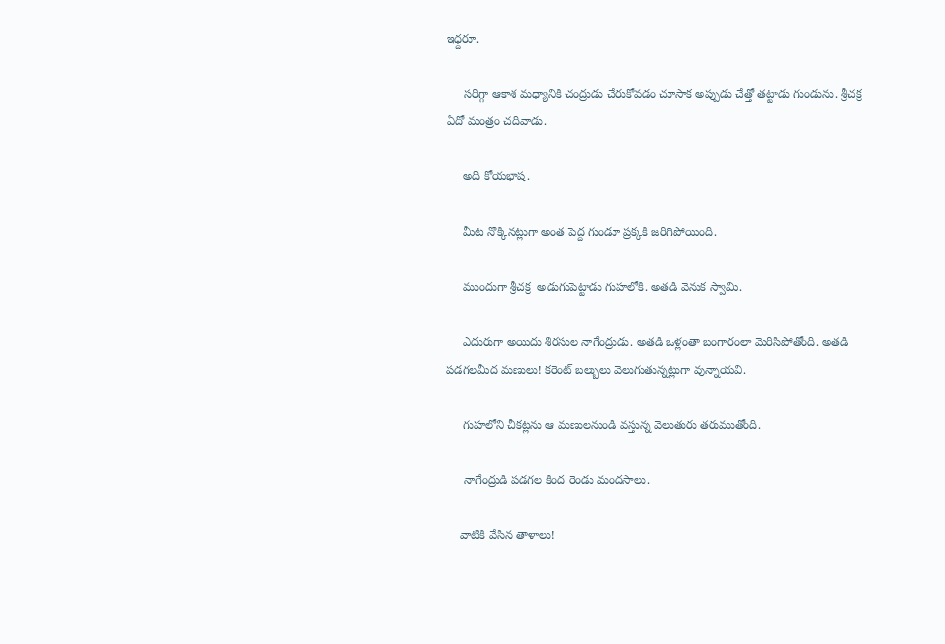ఇధ్దరూ.

     సరిగ్గా ఆకాశ మధ్యానికి చంద్రుడు చేరుకోవడం చూసాక అప్పుడు చేత్తో తట్టాడు గుండును. శ్రీచక్ర ఏదో మంత్రం చదివాడు.

     అది కోయభాష.

     మీట నొక్కినట్లుగా అంత పెద్ద గుండూ ప్రక్కకి జరిగిపోయింది.

     ముందుగా శ్రీచక్ర  అడుగుపెట్టాడు గుహలోకి. అతడి వెనుక స్వామి.

     ఎదురుగా అయిదు శిరసుల నాగేంద్రుడు. అతడి ఒళ్లంతా బంగారంలా మెరిసిపోతోంది. అతడి పడగలమీద మణులు! కరెంట్ బల్బులు వెలుగుతున్నట్లుగా వున్నాయవి.

     గుహలోని చీకట్లను ఆ మణులనుండి వస్తున్న వెలుతురు తరుముతోంది.

     నాగేంద్రుడి పడగల కింద రెండు మందసాలు.

    వాటికి వేసిన తాళాలు!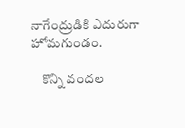నాగేంద్రుడికి ఎదురుగా హోమగుండం.

    కొన్ని వందల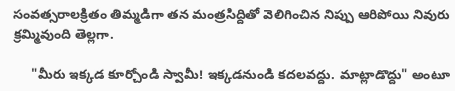సంవత్సరాలక్రితం తిమ్మడిగా తన మంత్రసిద్దితో వెలిగించిన నిప్పు ఆరిపోయి నివురు క్రమ్మివుంది తెల్లగా.

     "మీరు ఇక్కడ కూర్చోండి స్వామీ! ఇక్కడనుండి కదలవద్దు. మాట్లాడొద్దు" అంటూ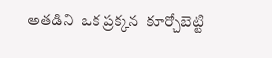అతడిని  ఒక ప్రక్కన  కూర్చోబెట్టి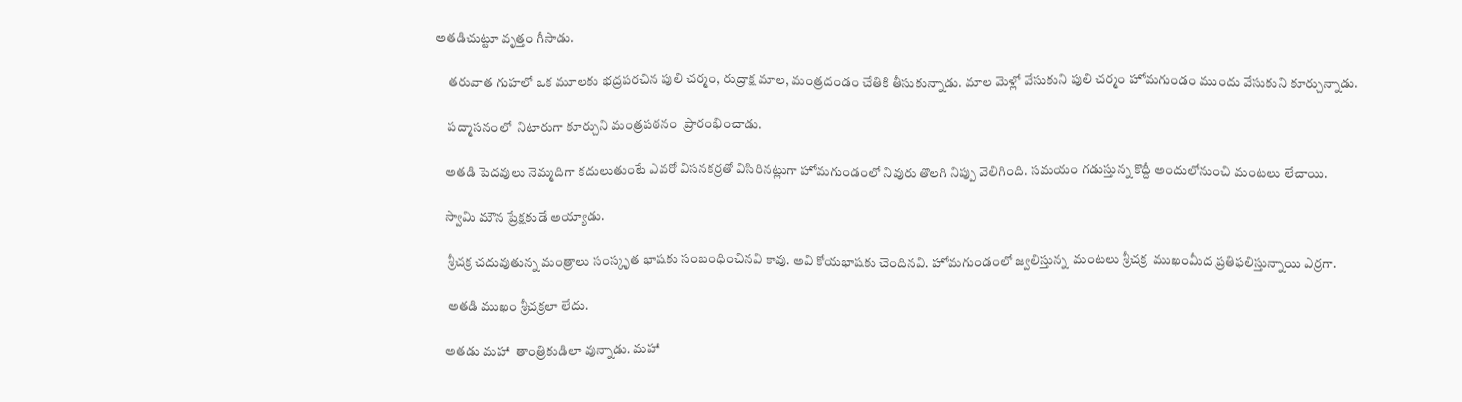అతడిచుట్టూ వృత్తం గీసాడు.

     తరువాత గుహలో ఒక మూలకు భద్రపరచిన పులి చర్మం, రుద్రాక్ష మాల, మంత్రదండం చేతికి తీసుకున్నాడు. మాల మెళ్లో వేసుకుని పులి చర్మం హోమగుండం ముందు వేసుకుని కూర్చున్నాడు.

     పద్మాసనంలో  నిటారుగా కూర్చుని మంత్రపఠనం  ప్రారంభించాడు.

    అతడి పెదవులు నెమ్మదిగా కదులుతుంటే ఎవరో విసనకర్రతో విసిరినట్లుగా హోమగుండంలో నివురు తొలగి నిప్పు వెలిగింది. సమయం గడుస్తున్న కొద్దీ అందులోనుంచి మంటలు లేచాయి.

    స్వామి మౌన ప్రేక్షకుడే అయ్యాడు.

     శ్రీచక్ర చదువుతున్న మంత్రాలు సంస్కృత భాషకు సంబంధించినవి కావు. అవి కోయభాషకు చెందినవి. హోమగుండంలో జ్వలిస్తున్న  మంటలు శ్రీచక్ర  ముఖంమీద ప్రతిఫలిస్తున్నాయి ఎర్రగా.

     అతడి ముఖం శ్రీచక్రలా లేదు.

    అతడు మహా  తాంత్రికుడిలా వున్నాడు. మహా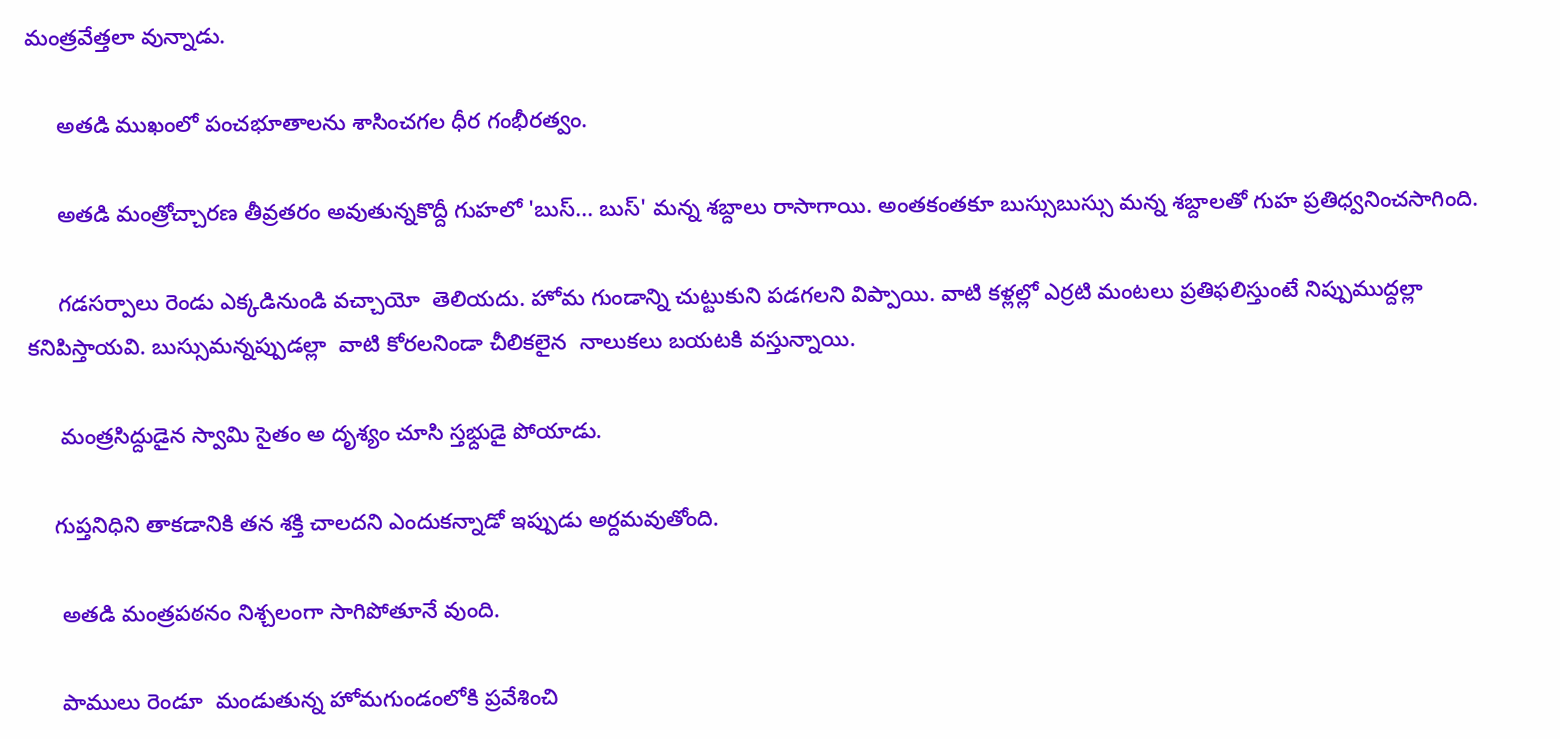మంత్రవేత్తలా వున్నాడు.

     అతడి ముఖంలో పంచభూతాలను శాసించగల ధీర గంభీరత్వం.

     అతడి మంత్రోచ్చారణ తీవ్రతరం అవుతున్నకొద్దీ గుహలో 'బుస్... బుస్' మన్న శబ్దాలు రాసాగాయి. అంతకంతకూ బుస్సుబుస్సు మన్న శబ్దాలతో గుహ ప్రతిధ్వనించసాగింది.

     గడసర్పాలు రెండు ఎక్కడినుండి వచ్చాయో  తెలియదు. హోమ గుండాన్ని చుట్టుకుని పడగలని విప్పాయి. వాటి కళ్లల్లో ఎర్రటి మంటలు ప్రతిఫలిస్తుంటే నిప్పుముద్దల్లా కనిపిస్తాయవి. బుస్సుమన్నప్పుడల్లా  వాటి కోరలనిండా చీలికలైన  నాలుకలు బయటకి వస్తున్నాయి.

     మంత్రసిద్దుడైన స్వామి సైతం అ దృశ్యం చూసి స్తభ్దుడై పోయాడు.

    గుప్తనిధిని తాకడానికి తన శక్తి చాలదని ఎందుకన్నాడో ఇప్పుడు అర్దమవుతోంది.

     అతడి మంత్రపఠనం నిశ్చలంగా సాగిపోతూనే వుంది.

     పాములు రెండూ  మండుతున్న హోమగుండంలోకి ప్రవేశించి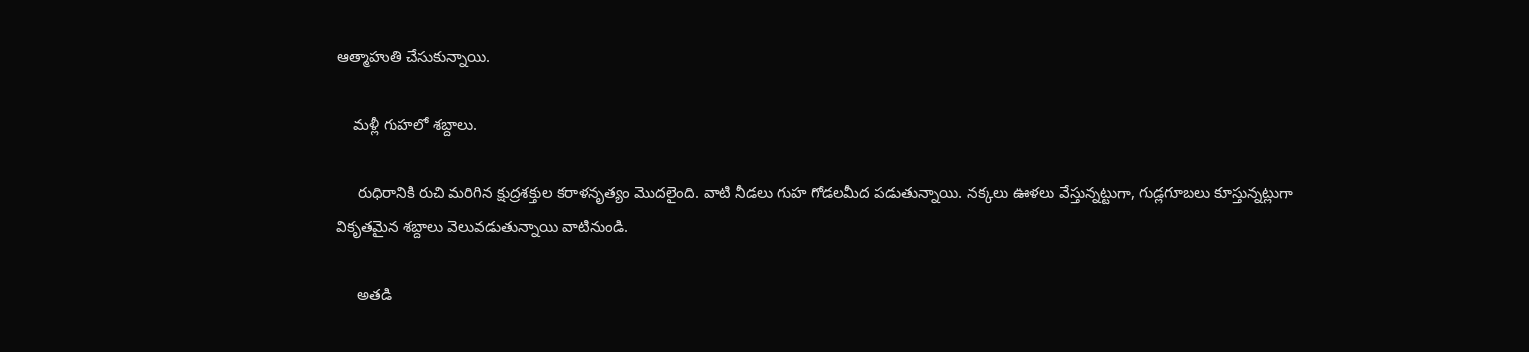ఆత్మాహుతి చేసుకున్నాయి.

    మళ్లీ గుహలో శబ్దాలు.

     రుధిరానికి రుచి మరిగిన క్షుద్రశక్తుల కరాళనృత్యం మొదలైంది. వాటి నీడలు గుహ గోడలమీద పడుతున్నాయి. నక్కలు ఊళలు వేస్తున్నట్టుగా, గుడ్లగూబలు కూస్తున్నట్లుగా వికృతమైన శబ్దాలు వెలువడుతున్నాయి వాటినుండి.

     అతడి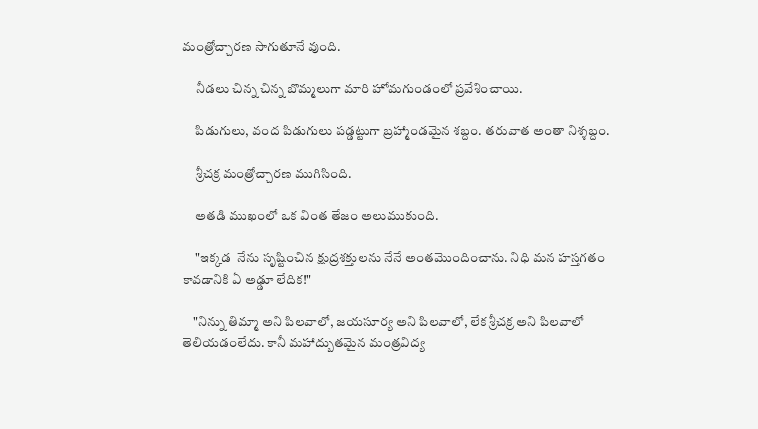మంత్రోచ్చారణ సాగుతూనే వుంది.

     నీడలు చిన్న చిన్న బొమ్మలుగా మారి హోమగుండంలో ప్రవేశించాయి.

     పిడుగులు, వంద పిడుగులు పడ్డట్టుగా బ్రహ్మాండమైన శబ్దం. తరువాత అంతా నిశ్శబ్దం.

     శ్రీచక్ర మంత్రోచ్చారణ ముగిసింది.

     అతడి ముఖంలో ఒక వింత తేజం అలుముకుంది.

     "ఇక్కడ  నేను సృష్టించిన క్షుద్రశక్తులను నేనే అంతమొందించాను. నిధి మన హస్తగతం కావడానికి ఏ అఢ్డూ లేదిక!"

    "నిన్ను తిమ్మా అని పిలవాలో, జయసూర్య అని పిలవాలో, లేక శ్రీచక్ర అని పిలవాలో తెలియడంలేదు. కానీ మహాద్బుతమైన మంత్రవిద్య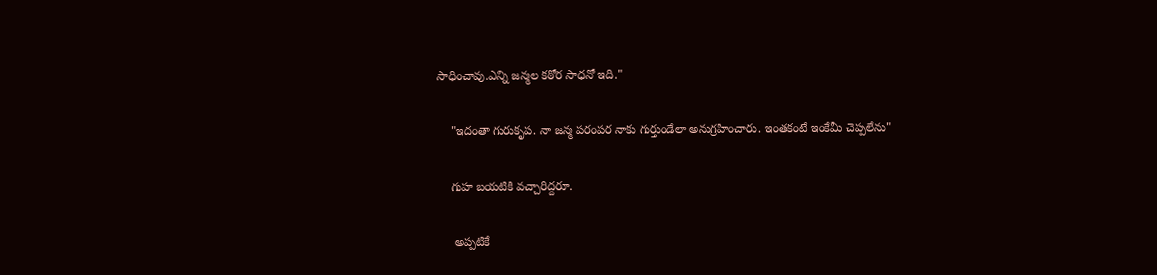సాధించావు.ఎన్ని జన్మల కఠోర సాధనో ఇది."

    "ఇదంతా గురుకృప. నా జన్మ పరంపర నాకు గుర్తుండేలా అనుగ్రహించారు. ఇంతకంటే ఇంకేమీ చెప్పలేను"

    గుహ బయటికి వచ్చారిద్దరూ.

     అప్పటికే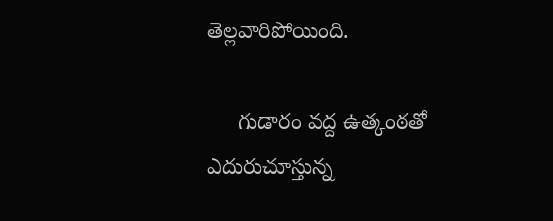తెల్లవారిపోయింది.

     గుడారం వద్ద ఉత్కంఠతో ఎదురుచూస్తున్న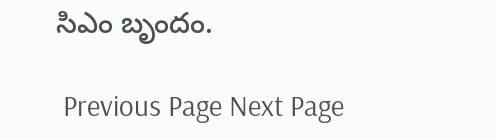సిఎం బృందం.

 Previous Page Next Page